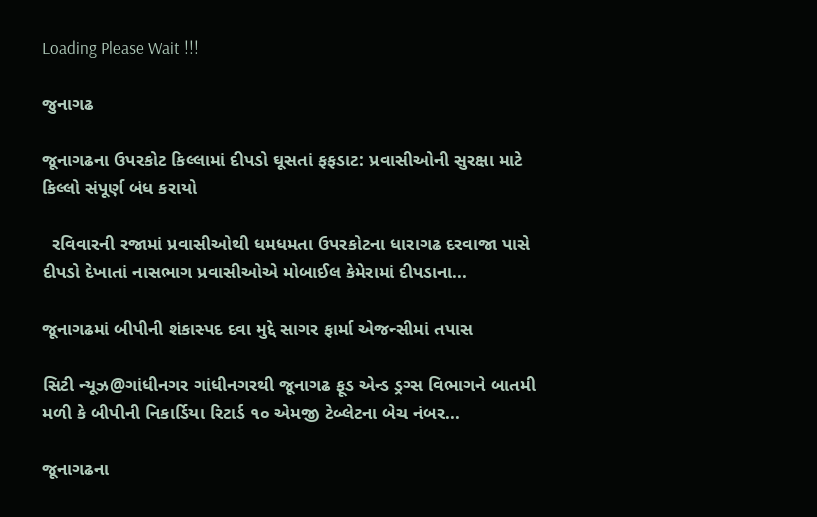Loading Please Wait !!!

જુનાગઢ

જૂનાગઢના ઉપરકોટ કિલ્લામાં દીપડો ઘૂસતાં ફફડાટ: પ્રવાસીઓની સુરક્ષા માટે કિલ્લો સંપૂર્ણ બંધ કરાયો

  રવિવારની રજામાં પ્રવાસીઓથી ધમધમતા ઉપરકોટના ધારાગઢ દરવાજા પાસે દીપડો દેખાતાં નાસભાગ પ્રવાસીઓએ મોબાઈલ કેમેરામાં દીપડાના...

જૂનાગઢમાં બીપીની શંકાસ્પદ દવા મુદ્દે સાગર ફાર્મા એજન્સીમાં તપાસ

સિટી ન્યૂઝ@ગાંધીનગર ગાંધીનગરથી જૂનાગઢ ફૂડ એન્ડ ડ્રગ્સ વિભાગને બાતમી મળી કે બીપીની નિકાર્ડિયા રિટાર્ડ ૧૦ એમજી ટેબ્લેટના બેચ નંબર...

જૂનાગઢના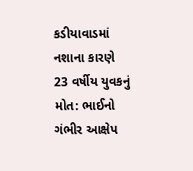કડીયાવાડમાં નશાના કારણે 23 વર્ષીય યુવકનું મોત: ભાઈનો ગંભીર આક્ષેપ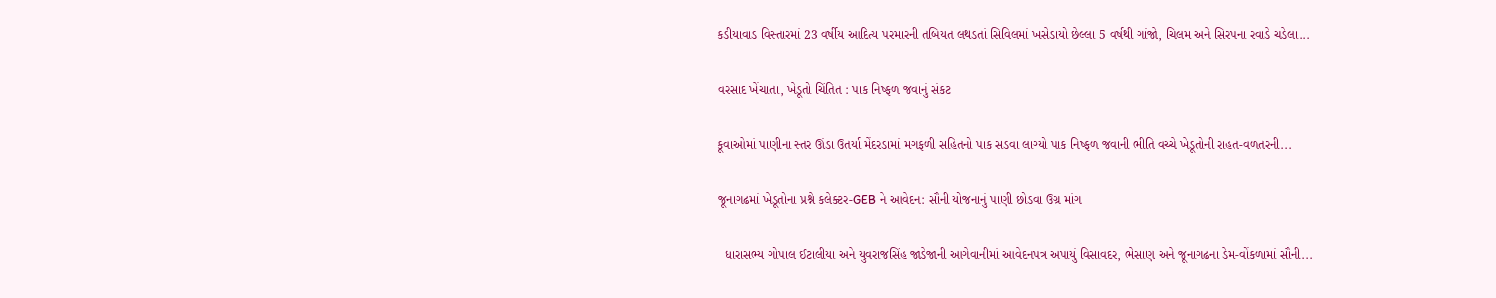કડીયાવાડ વિસ્તારમાં 23 વર્ષીય આદિત્ય પરમારની તબિયત લથડતાં સિવિલમાં ખસેડાયો છેલ્લા 5 વર્ષથી ગાંજો, ચિલમ અને સિરપના રવાડે ચડેલા...

વરસાદ ખેંચાતા, ખેડૂતો ચિંતિત : પાક નિષ્ફળ જવાનું સંકટ

કૂવાઓમાં પાણીના સ્તર ઊંડા ઉતર્યા મેંદરડામાં મગફળી સહિતનો પાક સડવા લાગ્યો પાક નિષ્ફળ જવાની ભીતિ વચ્ચે ખેડૂતોની રાહત-વળતરની...

જૂનાગઢમાં ખેડૂતોના પ્રશ્ને કલેક્ટર-GEB ને આવેદન: સૌની યોજનાનું પાણી છોડવા ઉગ્ર માંગ

  ધારાસભ્ય ગોપાલ ઈટાલીયા અને યુવરાજસિંહ જાડેજાની આગેવાનીમાં આવેદનપત્ર અપાયું વિસાવદર, ભેસાણ અને જૂનાગઢના ડેમ-વોંકળામાં સૌની...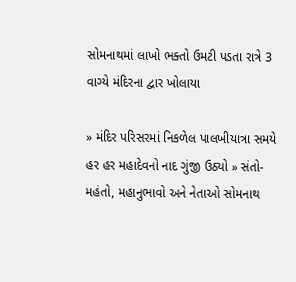સોમનાથમાં લાખો ભક્તો ઉમટી પડતા રાત્રે 3 વાગ્યે મંદિરના દ્વાર ખોલાયા

» મંદિર પરિસરમાં નિકળેલ પાલખીયાત્રા સમયે હર હર મહાદેવનો નાદ ગુંજી ઉઠ્યો » સંતો-મહંતો, મહાનુભાવો અને નેતાઓ સોમનાથ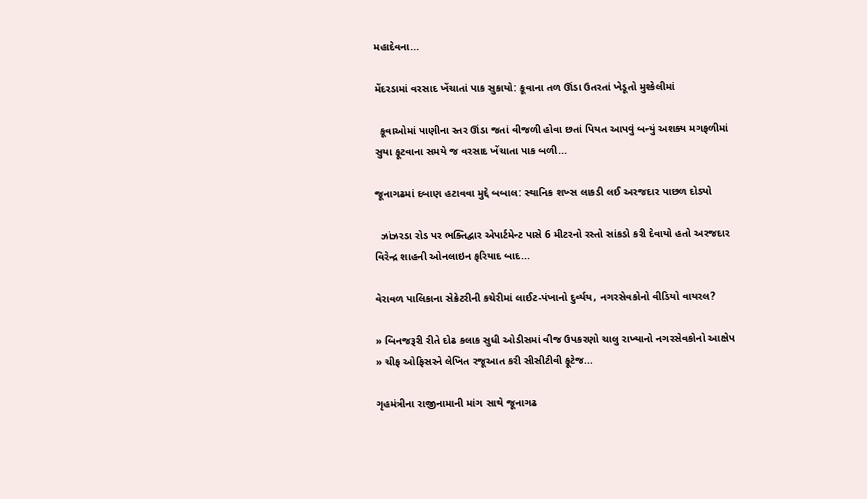મહાદેવના...

મેંદરડામાં વરસાદ ખેંચાતાં પાક સુકાયો: કૂવાના તળ ઊંડા ઉતરતાં ખેડૂતો મુશ્કેલીમાં

  કૂવાઓમાં પાણીના સ્તર ઊંડા જતાં વીજળી હોવા છતાં પિયત આપવું બન્યું અશક્ય મગફળીમાં સુયા ફૂટવાના સમયે જ વરસાદ ખેંચાતા પાક બળી...

જૂનાગઢમાં દબાણ હટાવવા મુદ્દે બબાલ: સ્થાનિક શખ્સ લાકડી લઈ અરજદાર પાછળ દોડ્યો

  ઝાંઝરડા રોડ પર ભક્તિદ્વાર એપાર્ટમેન્ટ પાસે 6 મીટરનો રસ્તો સાંકડો કરી દેવાયો હતો અરજદાર વિરેન્દ્ર શાહની ઓનલાઇન ફરિયાદ બાદ...

વેરાવળ પાલિકાના સેક્રેટરીની કચેરીમાં લાઈટ-પંખાનો દુર્વ્યય, નગરસેવકોનો વીડિયો વાયરલ?

» બિનજરૂરી રીતે દોઢ કલાક સુધી ઓડીસમાં વીજ ઉપકરણો ચાલુ રાખ્યાનો નગરસેવકોનો આક્ષેપ » ચીફ ઓફિસરને લેખિત રજૂઆત કરી સીસીટીવી ફૂટેજ...

ગૃહમંત્રીના રાજીનામાની માંગ સાથે જૂનાગઢ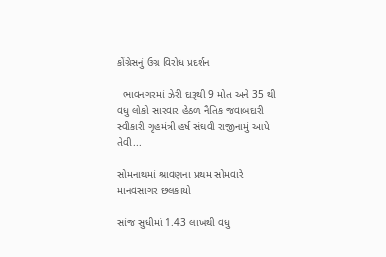કોંગ્રેસનું ઉગ્ર વિરોધ પ્રદર્શન

  ભાવનગરમાં ઝેરી દારૂથી 9 મોત અને 35 થી વધુ લોકો સારવાર હેઠળ નૈતિક જવાબદારી સ્વીકારી ગૃહમંત્રી હર્ષ સંઘવી રાજીનામું આપે તેવી...

સોમનાથમાં શ્રાવણના પ્રથમ સોમવારે માનવસાગર છલકાયો

સાંજ સુધીમાં 1.43 લાખથી વધુ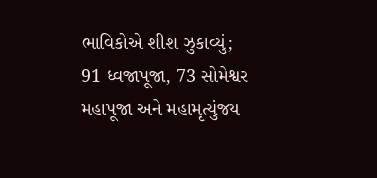ભાવિકોએ શીશ ઝુકાવ્યું; 91 ધ્વજાપૂજા, 73 સોમેશ્વર મહાપૂજા અને મહામૃત્યુંજય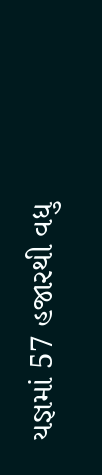યજ્ઞમાં 57 હજારથી વધુ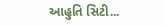આહુતિ સિટી...